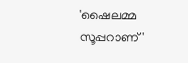'ഷൈലമ്മ സൂപ്പറാണ്'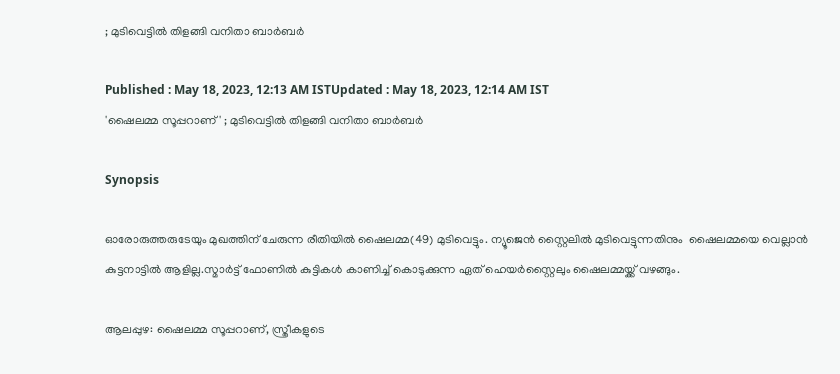; മുടിവെട്ടിൽ തിളങ്ങി വനിതാ ബാർബർ

Published : May 18, 2023, 12:13 AM ISTUpdated : May 18, 2023, 12:14 AM IST
'ഷൈലമ്മ സൂപ്പറാണ്' ; മുടിവെട്ടിൽ തിളങ്ങി വനിതാ ബാർബർ

Synopsis

ഓരോരുത്തരുടേയും മുഖത്തിന് ചേരുന്ന രീതിയിൽ ഷൈലമ്മ(49) മുടിവെട്ടും. ന്യൂജെൻ സ്റ്റൈലിൽ മുടിവെട്ടുന്നതിനും  ഷൈലമ്മയെ വെല്ലാൻ കുട്ടനാട്ടില്‍ ആളില്ല.സ്മാര്‍ട്ട് ഫോണില്‍ കുട്ടികള്‍ കാണിച്ച് കൊടുക്കുന്ന ഏത് ഹെയര്‍സ്റ്റൈലും ഷൈലമ്മയ്ക്ക് വഴങ്ങും.

ആലപ്പുഴ: ഷൈലമ്മ സൂപ്പറാണ്, സ്ത്രീകളുടെ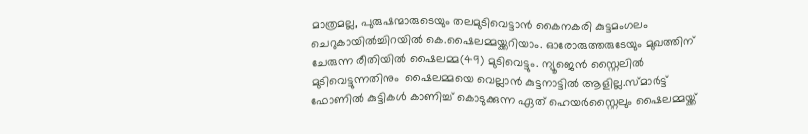മാത്രമല്ല, പുരുഷന്മാരുടെയും തലമുടിവെട്ടാൻ കൈനകരി കുട്ടമംഗലം ചെറുകായിൽച്ചിറയിൽ കെ.ഷൈലമ്മയ്ക്കറിയാം. ഓരോരുത്തരുടേയും മുഖത്തിന് ചേരുന്ന രീതിയിൽ ഷൈലമ്മ(49) മുടിവെട്ടും. ന്യൂജെൻ സ്റ്റൈലിൽ മുടിവെട്ടുന്നതിനും  ഷൈലമ്മയെ വെല്ലാൻ കുട്ടനാട്ടില്‍ ആളില്ല.സ്മാര്‍ട്ട് ഫോണില്‍ കുട്ടികള്‍ കാണിച്ച് കൊടുക്കുന്ന ഏത് ഹെയര്‍സ്റ്റൈലും ഷൈലമ്മയ്ക്ക്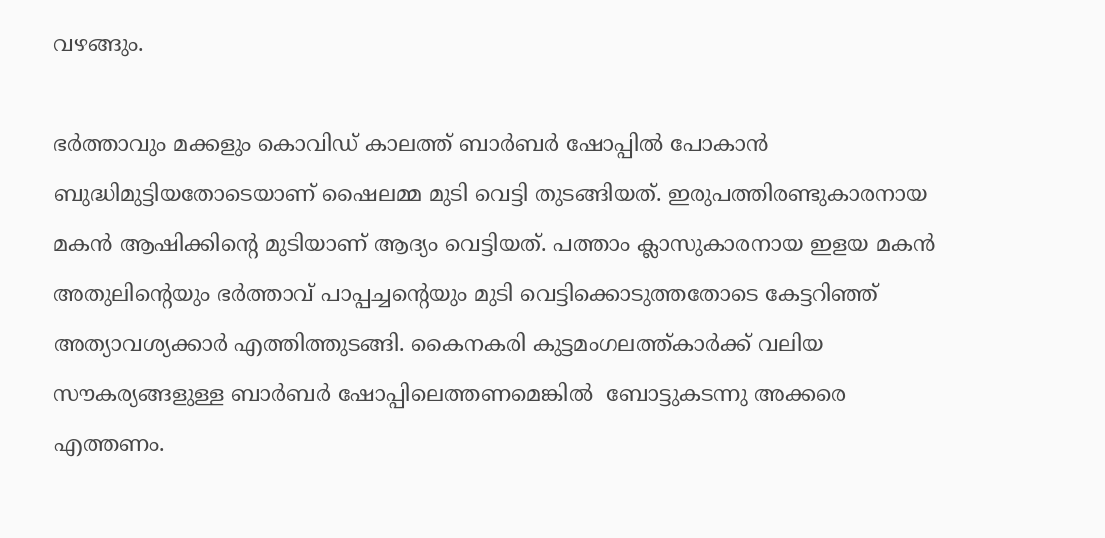വഴങ്ങും.

ഭർത്താവും മക്കളും കൊവിഡ് കാലത്ത് ബാർബർ ഷോപ്പിൽ പോകാൻ ബുദ്ധിമുട്ടിയതോടെയാണ് ഷൈലമ്മ മുടി വെട്ടി തുടങ്ങിയത്. ഇരുപത്തിരണ്ടുകാരനായ  മകൻ ആഷിക്കിന്റെ മുടിയാണ് ആദ്യം വെട്ടിയത്. പത്താം ക്ലാസുകാരനായ ഇളയ മകൻ അതുലിന്റെയും ഭർത്താവ് പാപ്പച്ചന്റെയും മുടി വെട്ടിക്കൊടുത്തതോടെ കേട്ടറിഞ്ഞ് അത്യാവശ്യക്കാർ എത്തിത്തുടങ്ങി. കൈനകരി കുട്ടമംഗലത്ത്കാര്‍ക്ക് വലിയ സൗകര്യങ്ങളുള്ള ബാർബർ ഷോപ്പിലെത്തണമെങ്കിൽ  ബോട്ടുകടന്നു അക്കരെ എത്തണം.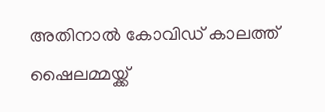അതിനാൽ കോവിഡ് കാലത്ത് ഷൈലമ്മയ്ക്ക്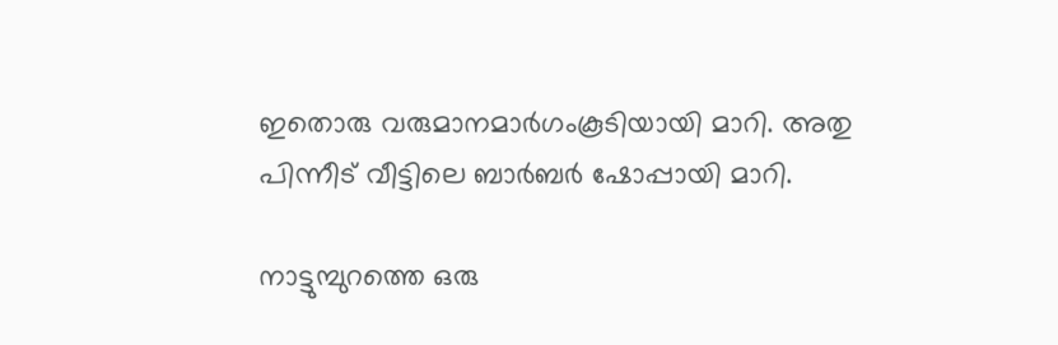ഇതൊരു വരുമാനമാർഗംകൂടിയായി മാറി. അതു പിന്നീട് വീട്ടിലെ ബാർബർ ഷോപ്പായി മാറി.

നാട്ടുമ്പുറത്തെ ഒരു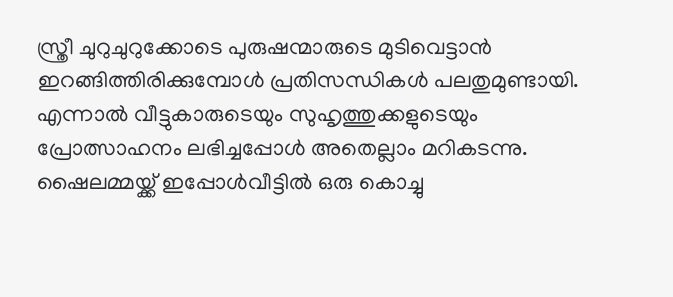സ്ത്രീ ചുറുചുറുക്കോടെ പുരുഷന്മാരുടെ മുടിവെട്ടാൻ ഇറങ്ങിത്തിരിക്കുമ്പോൾ പ്രതിസന്ധികൾ പലതുമുണ്ടായി. എന്നാൽ വീട്ടുകാരുടെയും സുഹൃത്തുക്കളുടെയും പ്രോത്സാഹനം ലഭിച്ചപ്പോൾ അതെല്ലാം മറികടന്നു. ഷൈലമ്മയ്ക്ക് ഇപ്പോൾവീട്ടിൽ ഒരു കൊച്ചു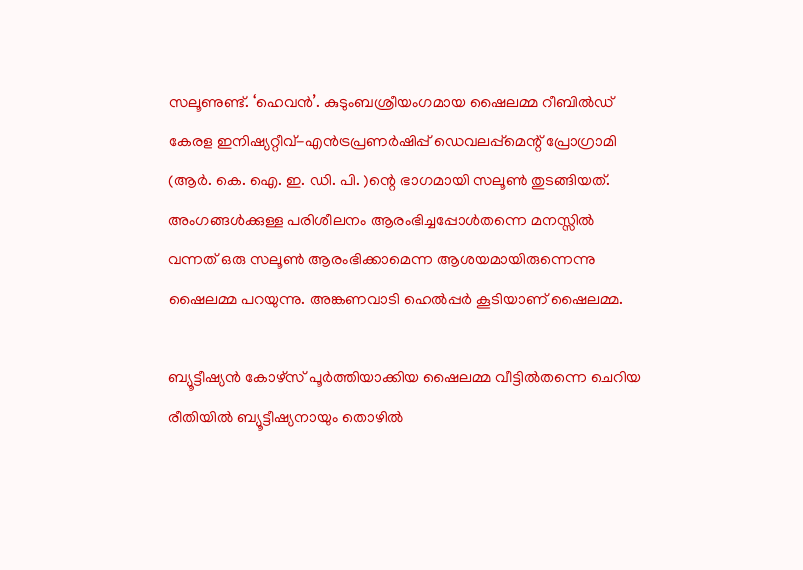സലൂണുണ്ട്. ‘ഹെവൻ’. കുടുംബശ്രീയംഗമായ ഷൈലമ്മ റീബിൽഡ് കേരള ഇനിഷ്യറ്റീവ്-എൻട്രപ്രണർഷിപ്പ് ഡെവലപ്പ്മെന്റ് പ്രോഗ്രാമി (ആർ. കെ. ഐ. ഇ. ഡി. പി. )ന്റെ ഭാഗമായി സലൂൺ തുടങ്ങിയത്. അംഗങ്ങൾക്കുള്ള പരിശീലനം ആരംഭിച്ചപ്പോൾതന്നെ മനസ്സിൽ വന്നത് ഒരു സലൂൺ ആരംഭിക്കാമെന്ന ആശയമായിരുന്നെന്നു ഷൈലമ്മ പറയുന്നു. അങ്കണവാടി ഹെൽപ്പർ കൂടിയാണ് ഷൈലമ്മ.

ബ്യൂട്ടീഷ്യൻ കോഴ്സ് പൂർത്തിയാക്കിയ ഷൈലമ്മ വീട്ടിൽതന്നെ ചെറിയ രീതിയിൽ ബ്യൂട്ടീഷ്യനായും തൊഴിൽ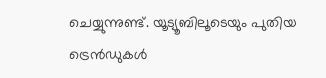ചെയ്യുന്നുണ്ട്. യൂട്യൂബിലൂടെയും പുതിയ ട്രെൻഡുകൾ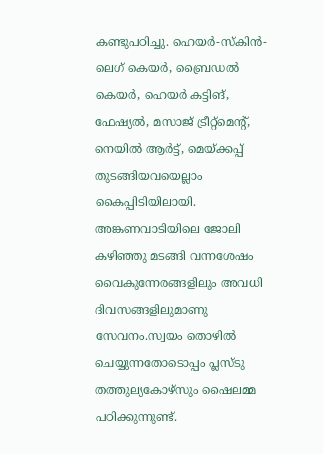കണ്ടുപഠിച്ചു. ഹെയർ-സ്കിൻ-ലെഗ് കെയർ, ബ്രൈഡൽ കെയർ, ഹെയർ കട്ടിങ്, ഫേഷ്യൽ, മസാജ് ട്രീറ്റ്മെന്റ്, നെയിൽ ആർട്ട്, മെയ്ക്കപ്പ് തുടങ്ങിയവയെല്ലാം കൈപ്പിടിയിലായി. അങ്കണവാടിയിലെ ജോലി കഴിഞ്ഞു മടങ്ങി വന്നശേഷം വൈകുന്നേരങ്ങളിലും അവധി ദിവസങ്ങളിലുമാണു സേവനം.സ്വയം തൊഴില്‍ ചെയ്യുന്നതോടൊപ്പം പ്ലസ്ടു തത്തുല്യകോഴ്സും ഷൈലമ്മ പഠിക്കുന്നുണ്ട്.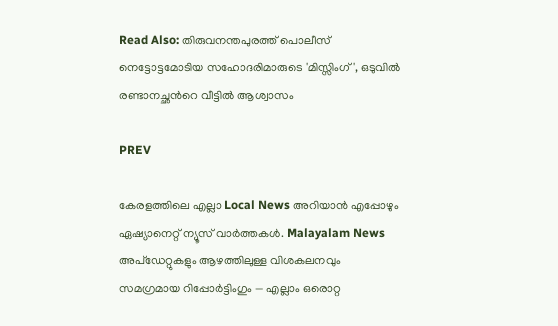Read Also: തിരുവനന്തപുരത്ത് പൊലീസ് നെട്ടോട്ടമോടിയ സഹോദരിമാരുടെ 'മിസ്സിംഗ്', ഒടുവിൽ രണ്ടാനച്ഛന്‍റെ വീട്ടിൽ ആശ്വാസം

PREV

കേരളത്തിലെ എല്ലാ Local News അറിയാൻ എപ്പോഴും ഏഷ്യാനെറ്റ് ന്യൂസ് വാർത്തകൾ. Malayalam News  അപ്‌ഡേറ്റുകളും ആഴത്തിലുള്ള വിശകലനവും സമഗ്രമായ റിപ്പോർട്ടിംഗും — എല്ലാം ഒരൊറ്റ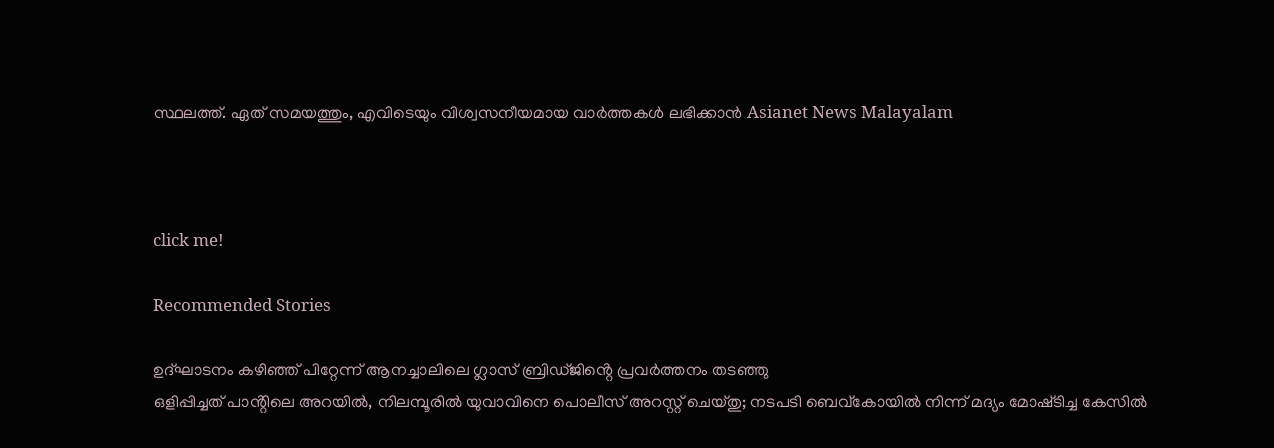സ്ഥലത്ത്. ഏത് സമയത്തും, എവിടെയും വിശ്വസനീയമായ വാർത്തകൾ ലഭിക്കാൻ Asianet News Malayalam



click me!

Recommended Stories

ഉദ്ഘാടനം കഴിഞ്ഞ് പിറ്റേന്ന് ആനച്ചാലിലെ ഗ്ലാസ് ബ്രിഡ്ജിൻ്റെ പ്രവർത്തനം തടഞ്ഞു
ഒളിപ്പിച്ചത് പാൻ്റിലെ അറയിൽ, നിലമ്പൂരിൽ യുവാവിനെ പൊലീസ് അറസ്റ്റ് ചെയ്‌തു; നടപടി ബെവ്കോയിൽ നിന്ന് മദ്യം മോഷ്‌ടിച്ച കേസിൽ